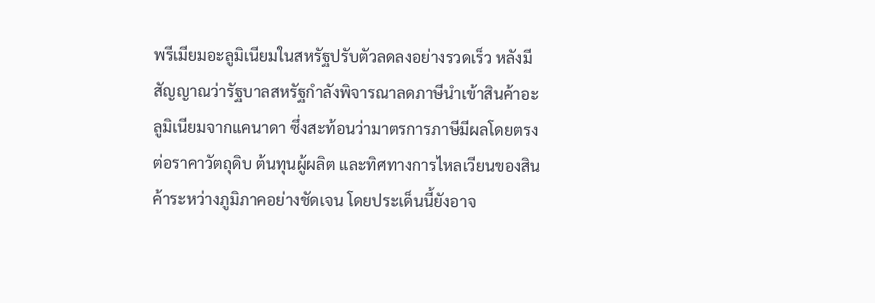พรีเมียมอะลูมิเนียมในสหรัฐปรับตัวลดลงอย่างรวดเร็ว หลังมีสัญญาณว่ารัฐบาลสหรัฐกำลังพิจารณาลดภาษีนำเข้าสินค้าอะลูมิเนียมจากแคนาดา ซึ่งสะท้อนว่ามาตรการภาษีมีผลโดยตรงต่อราคาวัตถุดิบ ต้นทุนผู้ผลิต และทิศทางการไหลเวียนของสินค้าระหว่างภูมิภาคอย่างชัดเจน โดยประเด็นนี้ยังอาจ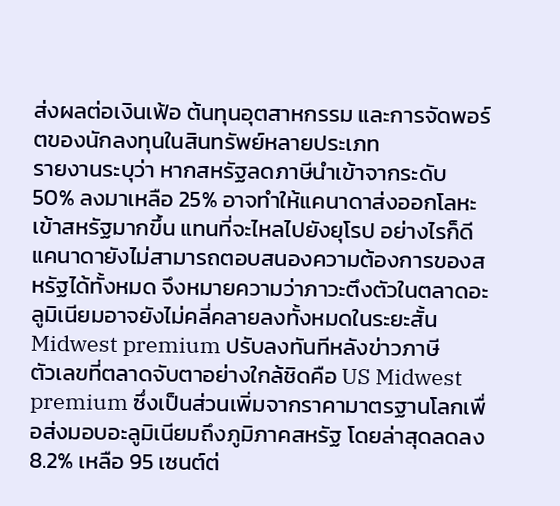ส่งผลต่อเงินเฟ้อ ต้นทุนอุตสาหกรรม และการจัดพอร์ตของนักลงทุนในสินทรัพย์หลายประเภท
รายงานระบุว่า หากสหรัฐลดภาษีนำเข้าจากระดับ 50% ลงมาเหลือ 25% อาจทำให้แคนาดาส่งออกโลหะเข้าสหรัฐมากขึ้น แทนที่จะไหลไปยังยุโรป อย่างไรก็ดี แคนาดายังไม่สามารถตอบสนองความต้องการของสหรัฐได้ทั้งหมด จึงหมายความว่าภาวะตึงตัวในตลาดอะลูมิเนียมอาจยังไม่คลี่คลายลงทั้งหมดในระยะสั้น
Midwest premium ปรับลงทันทีหลังข่าวภาษี
ตัวเลขที่ตลาดจับตาอย่างใกล้ชิดคือ US Midwest premium ซึ่งเป็นส่วนเพิ่มจากราคามาตรฐานโลกเพื่อส่งมอบอะลูมิเนียมถึงภูมิภาคสหรัฐ โดยล่าสุดลดลง 8.2% เหลือ 95 เซนต์ต่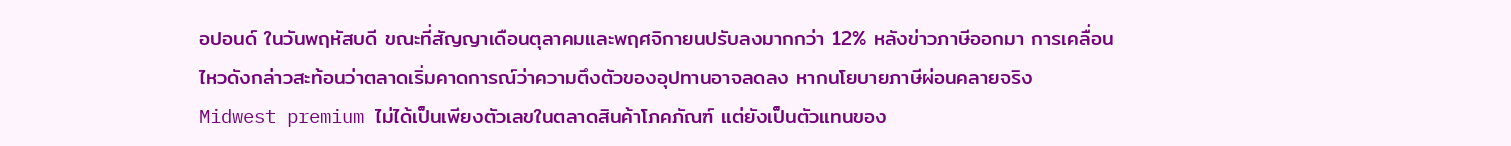อปอนด์ ในวันพฤหัสบดี ขณะที่สัญญาเดือนตุลาคมและพฤศจิกายนปรับลงมากกว่า 12% หลังข่าวภาษีออกมา การเคลื่อนไหวดังกล่าวสะท้อนว่าตลาดเริ่มคาดการณ์ว่าความตึงตัวของอุปทานอาจลดลง หากนโยบายภาษีผ่อนคลายจริง
Midwest premium ไม่ได้เป็นเพียงตัวเลขในตลาดสินค้าโภคภัณฑ์ แต่ยังเป็นตัวแทนของ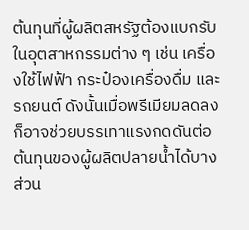ต้นทุนที่ผู้ผลิตสหรัฐต้องแบกรับในอุตสาหกรรมต่าง ๆ เช่น เครื่องใช้ไฟฟ้า กระป๋องเครื่องดื่ม และ รถยนต์ ดังนั้นเมื่อพรีเมียมลดลง ก็อาจช่วยบรรเทาแรงกดดันต่อต้นทุนของผู้ผลิตปลายน้ำได้บางส่วน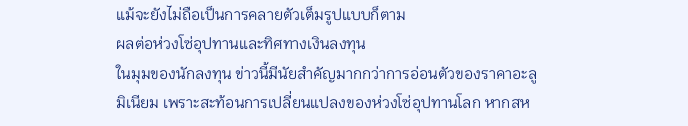แม้จะยังไม่ถือเป็นการคลายตัวเต็มรูปแบบก็ตาม
ผลต่อห่วงโซ่อุปทานและทิศทางเงินลงทุน
ในมุมของนักลงทุน ข่าวนี้มีนัยสำคัญมากกว่าการอ่อนตัวของราคาอะลูมิเนียม เพราะสะท้อนการเปลี่ยนแปลงของห่วงโซ่อุปทานโลก หากสห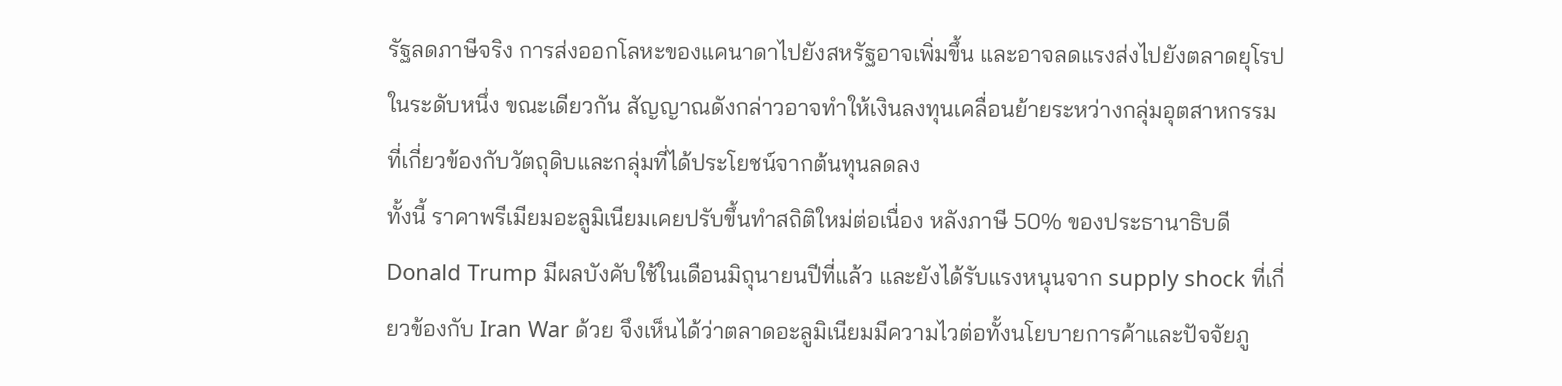รัฐลดภาษีจริง การส่งออกโลหะของแคนาดาไปยังสหรัฐอาจเพิ่มขึ้น และอาจลดแรงส่งไปยังตลาดยุโรปในระดับหนึ่ง ขณะเดียวกัน สัญญาณดังกล่าวอาจทำให้เงินลงทุนเคลื่อนย้ายระหว่างกลุ่มอุตสาหกรรมที่เกี่ยวข้องกับวัตถุดิบและกลุ่มที่ได้ประโยชน์จากต้นทุนลดลง
ทั้งนี้ ราคาพรีเมียมอะลูมิเนียมเคยปรับขึ้นทำสถิติใหม่ต่อเนื่อง หลังภาษี 50% ของประธานาธิบดี Donald Trump มีผลบังคับใช้ในเดือนมิถุนายนปีที่แล้ว และยังได้รับแรงหนุนจาก supply shock ที่เกี่ยวข้องกับ Iran War ด้วย จึงเห็นได้ว่าตลาดอะลูมิเนียมมีความไวต่อทั้งนโยบายการค้าและปัจจัยภู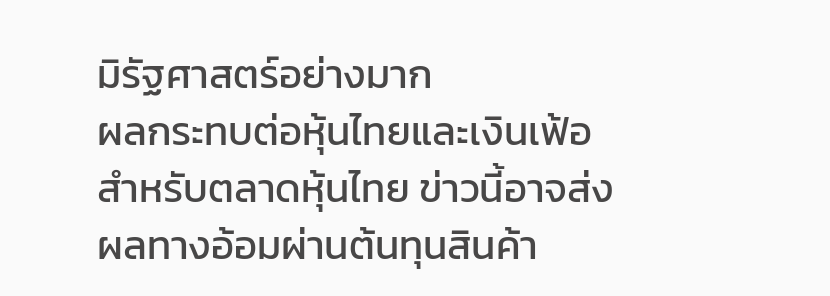มิรัฐศาสตร์อย่างมาก
ผลกระทบต่อหุ้นไทยและเงินเฟ้อ
สำหรับตลาดหุ้นไทย ข่าวนี้อาจส่งผลทางอ้อมผ่านต้นทุนสินค้า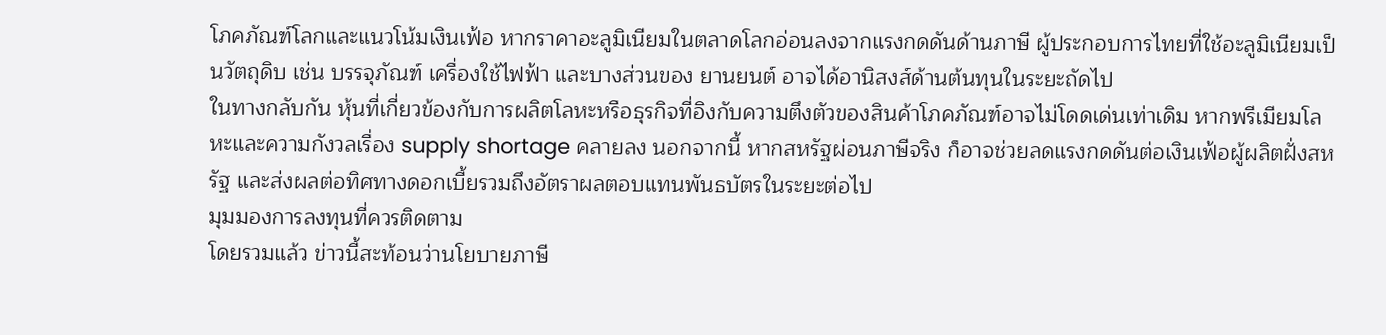โภคภัณฑ์โลกและแนวโน้มเงินเฟ้อ หากราคาอะลูมิเนียมในตลาดโลกอ่อนลงจากแรงกดดันด้านภาษี ผู้ประกอบการไทยที่ใช้อะลูมิเนียมเป็นวัตถุดิบ เช่น บรรจุภัณฑ์ เครื่องใช้ไฟฟ้า และบางส่วนของ ยานยนต์ อาจได้อานิสงส์ด้านต้นทุนในระยะถัดไป
ในทางกลับกัน หุ้นที่เกี่ยวข้องกับการผลิตโลหะหรือธุรกิจที่อิงกับความตึงตัวของสินค้าโภคภัณฑ์อาจไม่โดดเด่นเท่าเดิม หากพรีเมียมโลหะและความกังวลเรื่อง supply shortage คลายลง นอกจากนี้ หากสหรัฐผ่อนภาษีจริง ก็อาจช่วยลดแรงกดดันต่อเงินเฟ้อผู้ผลิตฝั่งสหรัฐ และส่งผลต่อทิศทางดอกเบี้ยรวมถึงอัตราผลตอบแทนพันธบัตรในระยะต่อไป
มุมมองการลงทุนที่ควรติดตาม
โดยรวมแล้ว ข่าวนี้สะท้อนว่านโยบายภาษี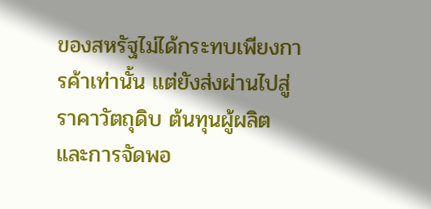ของสหรัฐไม่ได้กระทบเพียงการค้าเท่านั้น แต่ยังส่งผ่านไปสู่ราคาวัตถุดิบ ต้นทุนผู้ผลิต และการจัดพอ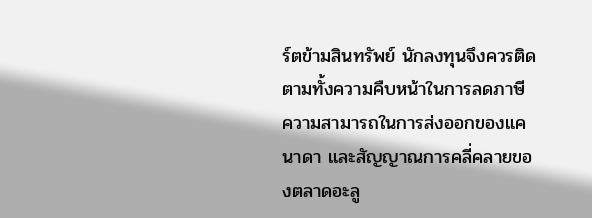ร์ตข้ามสินทรัพย์ นักลงทุนจึงควรติดตามทั้งความคืบหน้าในการลดภาษี ความสามารถในการส่งออกของแคนาดา และสัญญาณการคลี่คลายของตลาดอะลู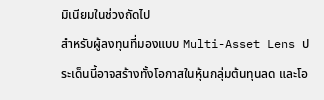มิเนียมในช่วงถัดไป
สำหรับผู้ลงทุนที่มองแบบ Multi-Asset Lens ประเด็นนี้อาจสร้างทั้งโอกาสในหุ้นกลุ่มต้นทุนลด และโอ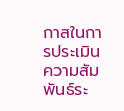กาสในการประเมินความสัมพันธ์ระ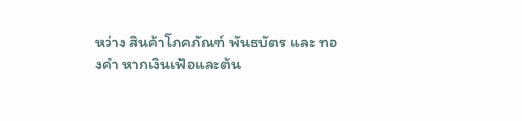หว่าง สินค้าโภคภัณฑ์ พันธบัตร และ ทองคำ หากเงินเฟ้อและต้น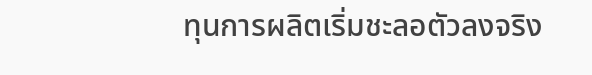ทุนการผลิตเริ่มชะลอตัวลงจริง